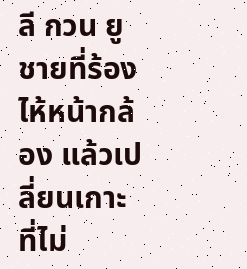ลี กวน ยู ชายที่ร้องไห้หน้ากล้อง แล้วเปลี่ยนเกาะที่ไม่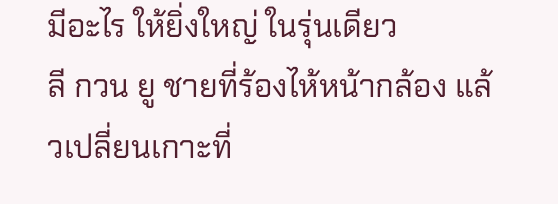มีอะไร ให้ยิ่งใหญ่ ในรุ่นเดียว
ลี กวน ยู ชายที่ร้องไห้หน้ากล้อง แล้วเปลี่ยนเกาะที่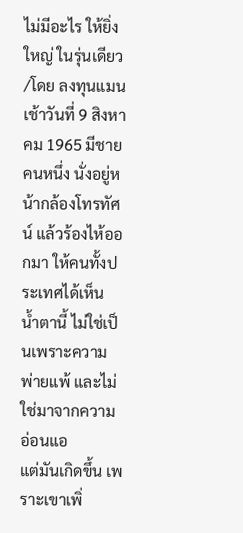ไม่มีอะไร ให้ยิ่งใหญ่ ในรุ่นเดียว /โดย ลงทุนแมน
เช้าวันที่ 9 สิงหาคม 1965 มีชายคนหนึ่ง นั่งอยู่หน้ากล้องโทรทัศน์ แล้วร้องไห้ออกมา ให้คนทั้งประเทศได้เห็น
น้ำตานี้ ไม่ใช่เป็นเพราะความพ่ายแพ้ และไม่ใช่มาจากความอ่อนแอ
แต่มันเกิดขึ้น เพราะเขาเพิ่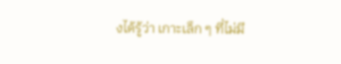งได้รู้ว่า เกาะเล็ก ๆ ที่ไม่มี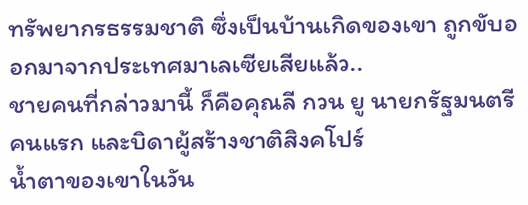ทรัพยากรธรรมชาติ ซึ่งเป็นบ้านเกิดของเขา ถูกขับออกมาจากประเทศมาเลเซียเสียแล้ว..
ชายคนที่กล่าวมานี้ ก็คือคุณลี กวน ยู นายกรัฐมนตรีคนแรก และบิดาผู้สร้างชาติสิงคโปร์
น้ำตาของเขาในวัน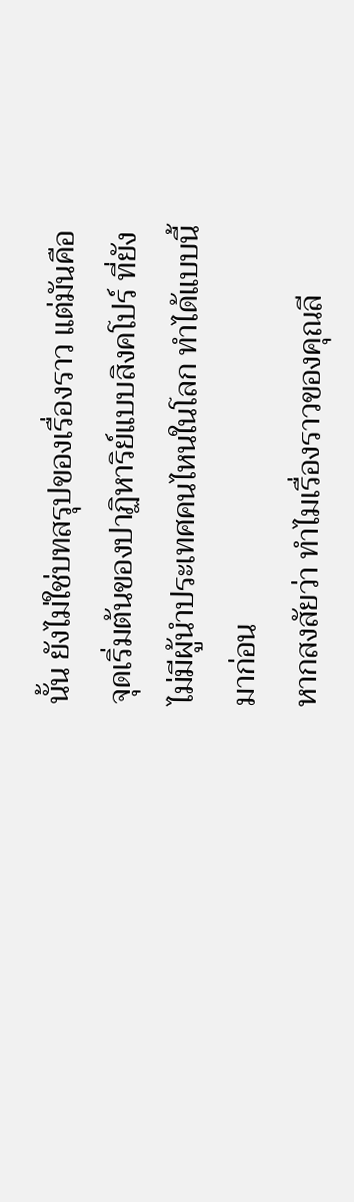นั้น ยังไม่ใช่บทสรุปของเรื่องราว แต่มันคือจุดเริ่มต้นของปาฏิหาริย์แบบสิงคโปร์ ที่ยังไม่มีผู้นำประเทศคนไหนในโลก ทำได้แบบนี้มาก่อน
หากสงสัยว่า ทำไมเรื่องราวของคุณลี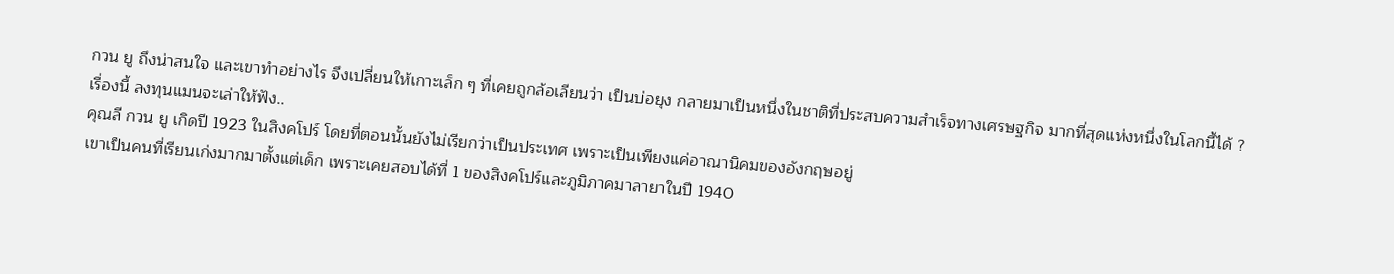กวน ยู ถึงน่าสนใจ และเขาทำอย่างไร จึงเปลี่ยนให้เกาะเล็ก ๆ ที่เคยถูกล้อเลียนว่า เป็นบ่อยุง กลายมาเป็นหนึ่งในชาติที่ประสบความสำเร็จทางเศรษฐกิจ มากที่สุดแห่งหนึ่งในโลกนี้ได้ ?
เรื่องนี้ ลงทุนแมนจะเล่าให้ฟัง..
คุณลี กวน ยู เกิดปี 1923 ในสิงคโปร์ โดยที่ตอนนั้นยังไม่เรียกว่าเป็นประเทศ เพราะเป็นเพียงแค่อาณานิคมของอังกฤษอยู่
เขาเป็นคนที่เรียนเก่งมากมาตั้งแต่เด็ก เพราะเคยสอบได้ที่ 1 ของสิงคโปร์และภูมิภาคมาลายาในปี 1940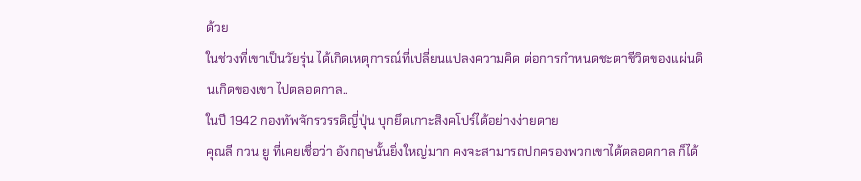ด้วย
ในช่วงที่เขาเป็นวัยรุ่น ได้เกิดเหตุการณ์ที่เปลี่ยนแปลงความคิด ต่อการกำหนดชะตาชีวิตของแผ่นดินเกิดของเขา ไปตลอดกาล..
ในปี 1942 กองทัพจักรวรรดิญี่ปุ่น บุกยึดเกาะสิงคโปร์ได้อย่างง่ายดาย
คุณลี กวน ยู ที่เคยเชื่อว่า อังกฤษนั้นยิ่งใหญ่มาก คงจะสามารถปกครองพวกเขาได้ตลอดกาล ก็ได้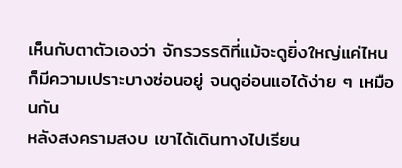เห็นกับตาตัวเองว่า จักรวรรดิที่แม้จะดูยิ่งใหญ่แค่ไหน ก็มีความเปราะบางซ่อนอยู่ จนดูอ่อนแอได้ง่าย ๆ เหมือนกัน
หลังสงครามสงบ เขาได้เดินทางไปเรียน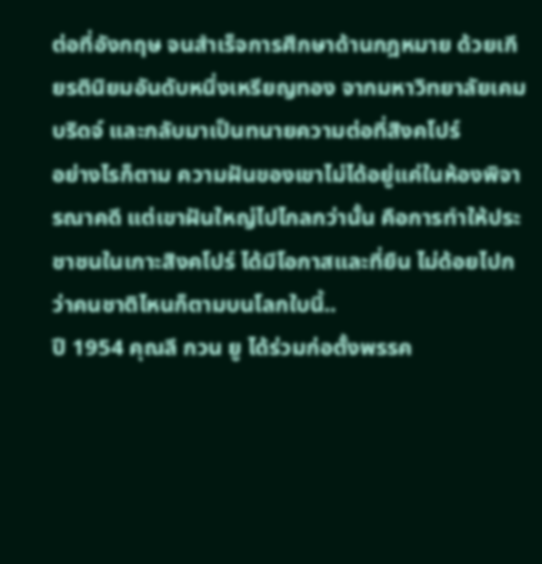ต่อที่อังกฤษ จนสำเร็จการศึกษาด้านกฎหมาย ด้วยเกียรตินิยมอันดับหนึ่งเหรียญทอง จากมหาวิทยาลัยเคมบริดจ์ และกลับมาเป็นทนายความต่อที่สิงคโปร์
อย่างไรก็ตาม ความฝันของเขาไม่ได้อยู่แค่ในห้องพิจารณาคดี แต่เขาฝันใหญ่ไปไกลกว่านั้น คือการทำให้ประชาชนในเกาะสิงคโปร์ ได้มีโอกาสและที่ยืน ไม่ด้อยไปกว่าคนชาติไหนก็ตามบนโลกใบนี้..
ปี 1954 คุณลี กวน ยู ได้ร่วมก่อตั้งพรรค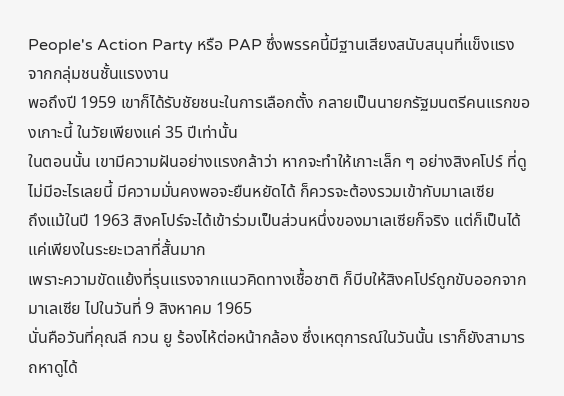People's Action Party หรือ PAP ซึ่งพรรคนี้มีฐานเสียงสนับสนุนที่แข็งแรง จากกลุ่มชนชั้นแรงงาน
พอถึงปี 1959 เขาก็ได้รับชัยชนะในการเลือกตั้ง กลายเป็นนายกรัฐมนตรีคนแรกของเกาะนี้ ในวัยเพียงแค่ 35 ปีเท่านั้น
ในตอนนั้น เขามีความฝันอย่างแรงกล้าว่า หากจะทำให้เกาะเล็ก ๆ อย่างสิงคโปร์ ที่ดูไม่มีอะไรเลยนี้ มีความมั่นคงพอจะยืนหยัดได้ ก็ควรจะต้องรวมเข้ากับมาเลเซีย
ถึงแม้ในปี 1963 สิงคโปร์จะได้เข้าร่วมเป็นส่วนหนึ่งของมาเลเซียก็จริง แต่ก็เป็นได้แค่เพียงในระยะเวลาที่สั้นมาก
เพราะความขัดแย้งที่รุนแรงจากแนวคิดทางเชื้อชาติ ก็บีบให้สิงคโปร์ถูกขับออกจากมาเลเซีย ไปในวันที่ 9 สิงหาคม 1965
นั่นคือวันที่คุณลี กวน ยู ร้องไห้ต่อหน้ากล้อง ซึ่งเหตุการณ์ในวันนั้น เราก็ยังสามารถหาดูได้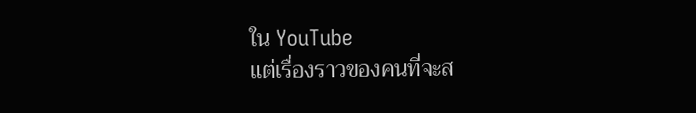ใน YouTube
แต่เรื่องราวของคนที่จะส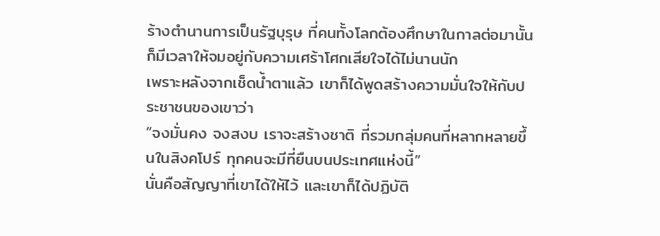ร้างตำนานการเป็นรัฐบุรุษ ที่คนทั้งโลกต้องศึกษาในกาลต่อมานั้น ก็มีเวลาให้จมอยู่กับความเศร้าโศกเสียใจได้ไม่นานนัก
เพราะหลังจากเช็ดน้ำตาแล้ว เขาก็ได้พูดสร้างความมั่นใจให้กับประชาชนของเขาว่า
“จงมั่นคง จงสงบ เราจะสร้างชาติ ที่รวมกลุ่มคนที่หลากหลายขึ้นในสิงคโปร์ ทุกคนจะมีที่ยืนบนประเทศแห่งนี้”
นั่นคือสัญญาที่เขาได้ให้ไว้ และเขาก็ได้ปฏิบัติ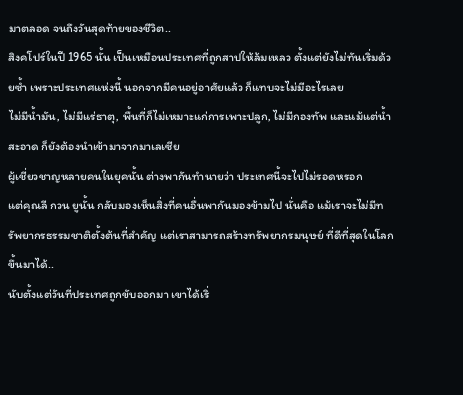มาตลอด จนถึงวันสุดท้ายของชีวิต..
สิงคโปร์ในปี 1965 นั้น เป็นเหมือนประเทศที่ถูกสาปให้ล้มเหลว ตั้งแต่ยังไม่ทันเริ่มด้วยซ้ำ เพราะประเทศแห่งนี้ นอกจากมีคนอยู่อาศัยแล้ว ก็แทบจะไม่มีอะไรเลย
ไม่มีน้ำมัน, ไม่มีแร่ธาตุ, พื้นที่ก็ไม่เหมาะแก่การเพาะปลูก, ไม่มีกองทัพ และแม้แต่น้ำสะอาด ก็ยังต้องนำเข้ามาจากมาเลเซีย
ผู้เชี่ยวชาญหลายคนในยุคนั้น ต่างพากันทำนายว่า ประเทศนี้จะไปไม่รอดหรอก
แต่คุณลี กวน ยูนั้น กลับมองเห็นสิ่งที่คนอื่นพากันมองข้ามไป นั่นคือ แม้เราจะไม่มีทรัพยากรธรรมชาติตั้งต้นที่สำคัญ แต่เราสามารถสร้างทรัพยากรมนุษย์ ที่ดีที่สุดในโลก ขึ้นมาได้..
นับตั้งแต่วันที่ประเทศถูกขับออกมา เขาได้เริ่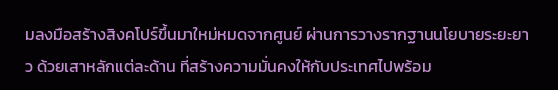มลงมือสร้างสิงคโปร์ขึ้นมาใหม่หมดจากศูนย์ ผ่านการวางรากฐานนโยบายระยะยาว ด้วยเสาหลักแต่ละด้าน ที่สร้างความมั่นคงให้กับประเทศไปพร้อม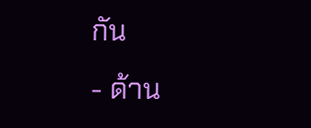กัน
- ด้าน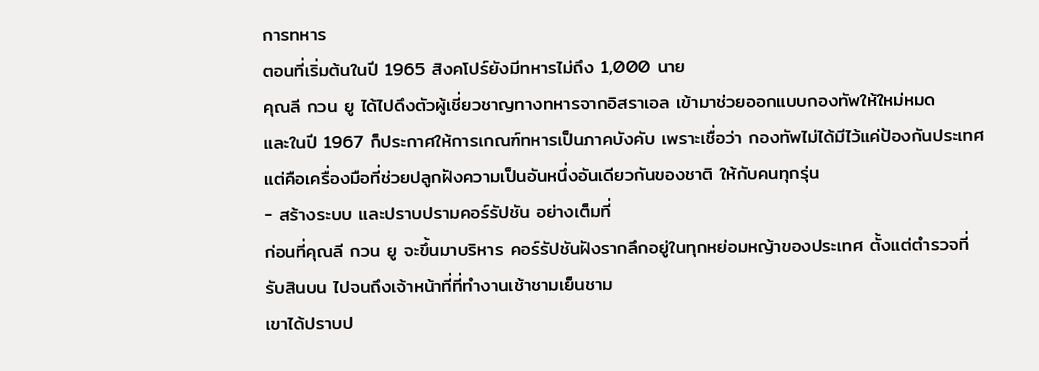การทหาร
ตอนที่เริ่มต้นในปี 1965 สิงคโปร์ยังมีทหารไม่ถึง 1,000 นาย
คุณลี กวน ยู ได้ไปดึงตัวผู้เชี่ยวชาญทางทหารจากอิสราเอล เข้ามาช่วยออกแบบกองทัพให้ใหม่หมด
และในปี 1967 ก็ประกาศให้การเกณฑ์ทหารเป็นภาคบังคับ เพราะเชื่อว่า กองทัพไม่ได้มีไว้แค่ป้องกันประเทศ แต่คือเครื่องมือที่ช่วยปลูกฝังความเป็นอันหนึ่งอันเดียวกันของชาติ ให้กับคนทุกรุ่น
- สร้างระบบ และปราบปรามคอร์รัปชัน อย่างเต็มที่
ก่อนที่คุณลี กวน ยู จะขึ้นมาบริหาร คอร์รัปชันฝังรากลึกอยู่ในทุกหย่อมหญ้าของประเทศ ตั้งแต่ตำรวจที่รับสินบน ไปจนถึงเจ้าหน้าที่ที่ทำงานเช้าชามเย็นชาม
เขาได้ปราบป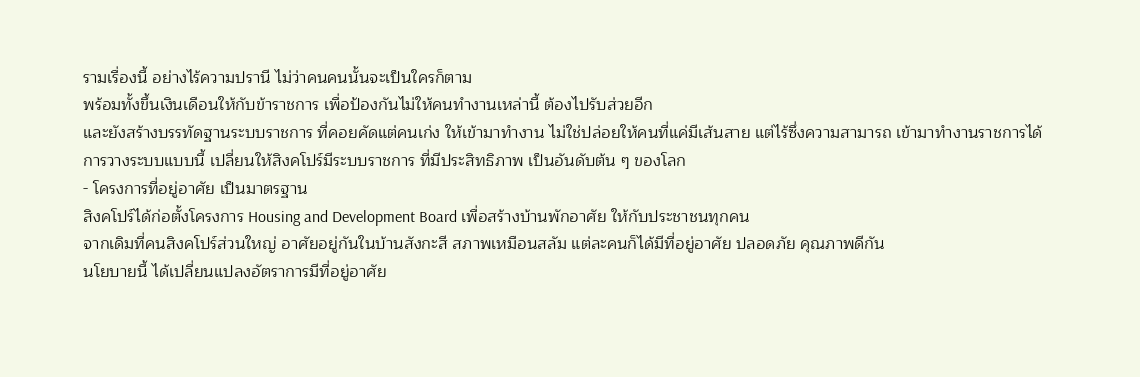รามเรื่องนี้ อย่างไร้ความปรานี ไม่ว่าคนคนนั้นจะเป็นใครก็ตาม
พร้อมทั้งขึ้นเงินเดือนให้กับข้าราชการ เพื่อป้องกันไม่ให้คนทำงานเหล่านี้ ต้องไปรับส่วยอีก
และยังสร้างบรรทัดฐานระบบราชการ ที่คอยคัดแต่คนเก่ง ให้เข้ามาทำงาน ไม่ใช่ปล่อยให้คนที่แค่มีเส้นสาย แต่ไร้ซึ่งความสามารถ เข้ามาทำงานราชการได้
การวางระบบแบบนี้ เปลี่ยนให้สิงคโปร์มีระบบราชการ ที่มีประสิทธิภาพ เป็นอันดับต้น ๆ ของโลก
- โครงการที่อยู่อาศัย เป็นมาตรฐาน
สิงคโปร์ได้ก่อตั้งโครงการ Housing and Development Board เพื่อสร้างบ้านพักอาศัย ให้กับประชาชนทุกคน
จากเดิมที่คนสิงคโปร์ส่วนใหญ่ อาศัยอยู่กันในบ้านสังกะสี สภาพเหมือนสลัม แต่ละคนก็ได้มีที่อยู่อาศัย ปลอดภัย คุณภาพดีกัน
นโยบายนี้ ได้เปลี่ยนแปลงอัตราการมีที่อยู่อาศัย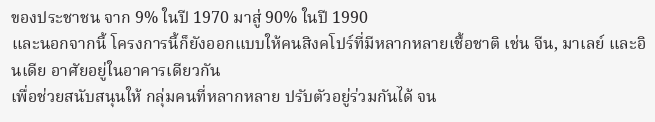ของประชาชน จาก 9% ในปี 1970 มาสู่ 90% ในปี 1990
และนอกจากนี้ โครงการนี้ก็ยังออกแบบให้คนสิงคโปร์ที่มีหลากหลายเชื้อชาติ เช่น จีน, มาเลย์ และอินเดีย อาศัยอยู่ในอาคารเดียวกัน
เพื่อช่วยสนับสนุนให้ กลุ่มคนที่หลากหลาย ปรับตัวอยู่ร่วมกันได้ จน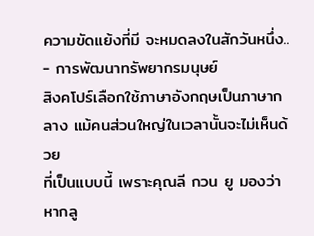ความขัดแย้งที่มี จะหมดลงในสักวันหนึ่ง..
- การพัฒนาทรัพยากรมนุษย์
สิงคโปร์เลือกใช้ภาษาอังกฤษเป็นภาษากลาง แม้คนส่วนใหญ่ในเวลานั้นจะไม่เห็นด้วย
ที่เป็นแบบนี้ เพราะคุณลี กวน ยู มองว่าหากลู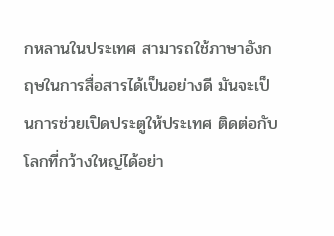กหลานในประเทศ สามารถใช้ภาษาอังกฤษในการสื่อสารได้เป็นอย่างดี มันจะเป็นการช่วยเปิดประตูให้ประเทศ ติดต่อกับโลกที่กว้างใหญ่ได้อย่า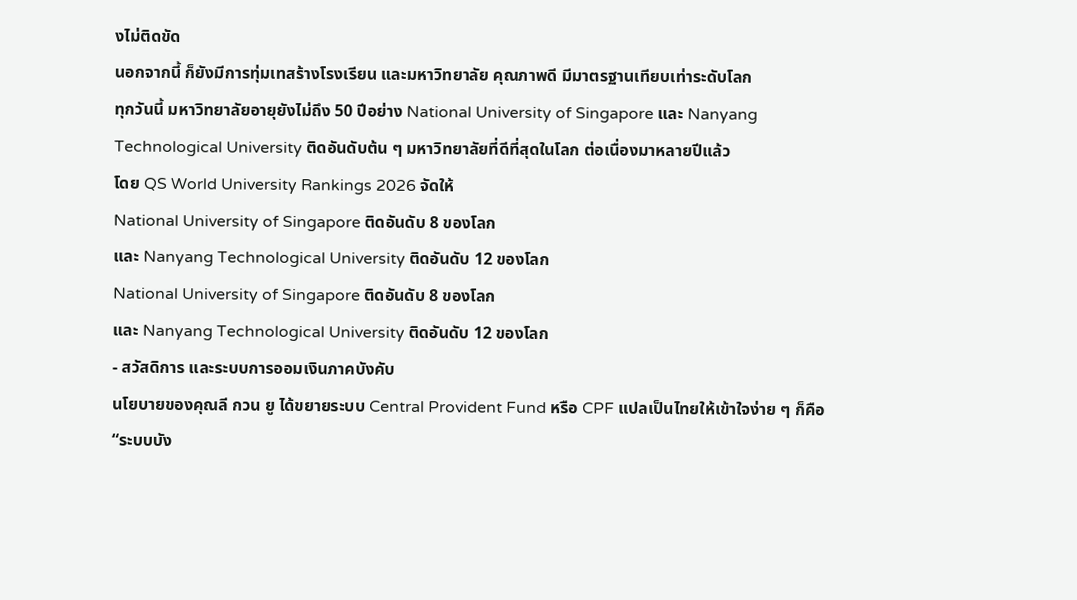งไม่ติดขัด
นอกจากนี้ ก็ยังมีการทุ่มเทสร้างโรงเรียน และมหาวิทยาลัย คุณภาพดี มีมาตรฐานเทียบเท่าระดับโลก
ทุกวันนี้ มหาวิทยาลัยอายุยังไม่ถึง 50 ปีอย่าง National University of Singapore และ Nanyang Technological University ติดอันดับต้น ๆ มหาวิทยาลัยที่ดีที่สุดในโลก ต่อเนื่องมาหลายปีแล้ว
โดย QS World University Rankings 2026 จัดให้
National University of Singapore ติดอันดับ 8 ของโลก
และ Nanyang Technological University ติดอันดับ 12 ของโลก
National University of Singapore ติดอันดับ 8 ของโลก
และ Nanyang Technological University ติดอันดับ 12 ของโลก
- สวัสดิการ และระบบการออมเงินภาคบังคับ
นโยบายของคุณลี กวน ยู ได้ขยายระบบ Central Provident Fund หรือ CPF แปลเป็นไทยให้เข้าใจง่าย ๆ ก็คือ “ระบบบัง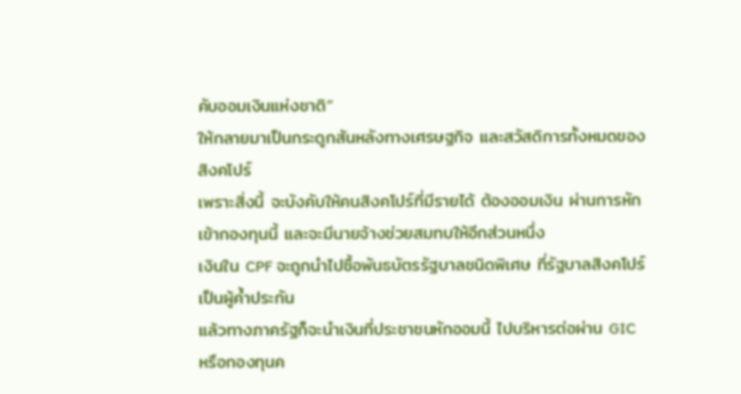คับออมเงินแห่งชาติ”
ให้กลายมาเป็นกระดูกสันหลังทางเศรษฐกิจ และสวัสดิการทั้งหมดของสิงคโปร์
เพราะสิ่งนี้ จะบังคับให้คนสิงคโปร์ที่มีรายได้ ต้องออมเงิน ผ่านการหักเข้ากองทุนนี้ และจะมีนายจ้างช่วยสมทบให้อีกส่วนหนึ่ง
เงินใน CPF จะถูกนำไปซื้อพันธบัตรรัฐบาลชนิดพิเศษ ที่รัฐบาลสิงคโปร์เป็นผู้ค้ำประกัน
แล้วทางภาครัฐก็จะนำเงินที่ประชาชนหักออมนี้ ไปบริหารต่อผ่าน GIC หรือกองทุนค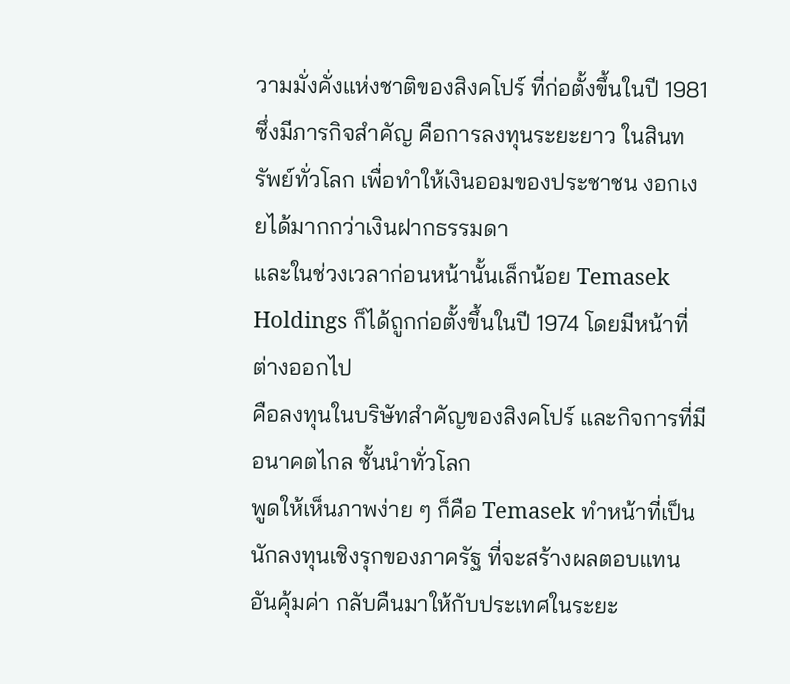วามมั่งคั่งแห่งชาติของสิงคโปร์ ที่ก่อตั้งขึ้นในปี 1981
ซึ่งมีภารกิจสำคัญ คือการลงทุนระยะยาว ในสินทรัพย์ทั่วโลก เพื่อทำให้เงินออมของประชาชน งอกเงยได้มากกว่าเงินฝากธรรมดา
และในช่วงเวลาก่อนหน้านั้นเล็กน้อย Temasek Holdings ก็ได้ถูกก่อตั้งขึ้นในปี 1974 โดยมีหน้าที่ต่างออกไป
คือลงทุนในบริษัทสำคัญของสิงคโปร์ และกิจการที่มีอนาคตไกล ชั้นนำทั่วโลก
พูดให้เห็นภาพง่าย ๆ ก็คือ Temasek ทำหน้าที่เป็นนักลงทุนเชิงรุกของภาครัฐ ที่จะสร้างผลตอบแทนอันคุ้มค่า กลับคืนมาให้กับประเทศในระยะ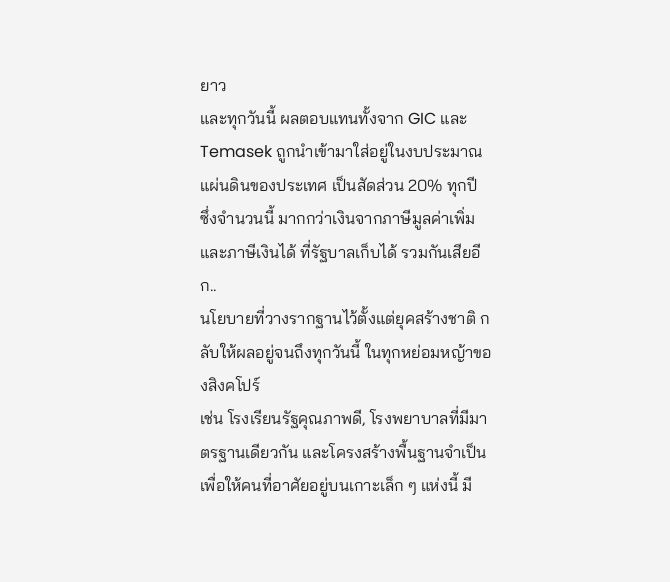ยาว
และทุกวันนี้ ผลตอบแทนทั้งจาก GIC และ Temasek ถูกนำเข้ามาใส่อยู่ในงบประมาณแผ่นดินของประเทศ เป็นสัดส่วน 20% ทุกปี
ซึ่งจำนวนนี้ มากกว่าเงินจากภาษีมูลค่าเพิ่ม และภาษีเงินได้ ที่รัฐบาลเก็บได้ รวมกันเสียอีก..
นโยบายที่วางรากฐานไว้ตั้งแต่ยุคสร้างชาติ กลับให้ผลอยู่จนถึงทุกวันนี้ ในทุกหย่อมหญ้าของสิงคโปร์
เช่น โรงเรียนรัฐคุณภาพดี, โรงพยาบาลที่มีมาตรฐานเดียวกัน และโครงสร้างพื้นฐานจำเป็น เพื่อให้คนที่อาศัยอยู่บนเกาะเล็ก ๆ แห่งนี้ มี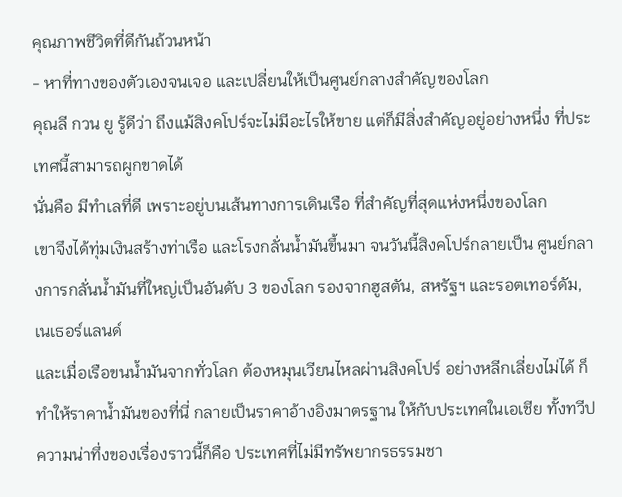คุณภาพชีวิตที่ดีกันถ้วนหน้า
- หาที่ทางของตัวเองจนเจอ และเปลี่ยนให้เป็นศูนย์กลางสำคัญของโลก
คุณลี กวน ยู รู้ดีว่า ถึงแม้สิงคโปร์จะไม่มีอะไรให้ขาย แต่ก็มีสิ่งสำคัญอยู่อย่างหนึ่ง ที่ประเทศนี้สามารถผูกขาดได้
นั่นคือ มีทำเลที่ดี เพราะอยู่บนเส้นทางการเดินเรือ ที่สำคัญที่สุดแห่งหนึ่งของโลก
เขาจึงได้ทุ่มเงินสร้างท่าเรือ และโรงกลั่นน้ำมันขึ้นมา จนวันนี้สิงคโปร์กลายเป็น ศูนย์กลางการกลั่นน้ำมันที่ใหญ่เป็นอันดับ 3 ของโลก รองจากฮูสตัน, สหรัฐฯ และรอตเทอร์ดัม, เนเธอร์แลนด์
และเมื่อเรือขนน้ำมันจากทั่วโลก ต้องหมุนเวียนไหลผ่านสิงคโปร์ อย่างหลีกเลี่ยงไม่ได้ ก็ทำให้ราคาน้ำมันของที่นี่ กลายเป็นราคาอ้างอิงมาตรฐาน ให้กับประเทศในเอเชีย ทั้งทวีป
ความน่าทึ่งของเรื่องราวนี้ก็คือ ประเทศที่ไม่มีทรัพยากรธรรมชา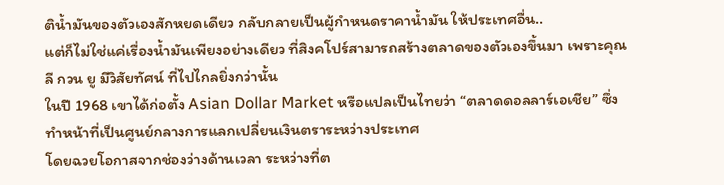ติน้ำมันของตัวเองสักหยดเดียว กลับกลายเป็นผู้กำหนดราคาน้ำมัน ให้ประเทศอื่น..
แต่ก็ไม่ใช่แค่เรื่องน้ำมันเพียงอย่างเดียว ที่สิงคโปร์สามารถสร้างตลาดของตัวเองขึ้นมา เพราะคุณลี กวน ยู มีวิสัยทัศน์ ที่ไปไกลยิ่งกว่านั้น
ในปี 1968 เขาได้ก่อตั้ง Asian Dollar Market หรือแปลเป็นไทยว่า “ตลาดดอลลาร์เอเชีย” ซึ่งทำหน้าที่เป็นศูนย์กลางการแลกเปลี่ยนเงินตราระหว่างประเทศ
โดยฉวยโอกาสจากช่องว่างด้านเวลา ระหว่างที่ต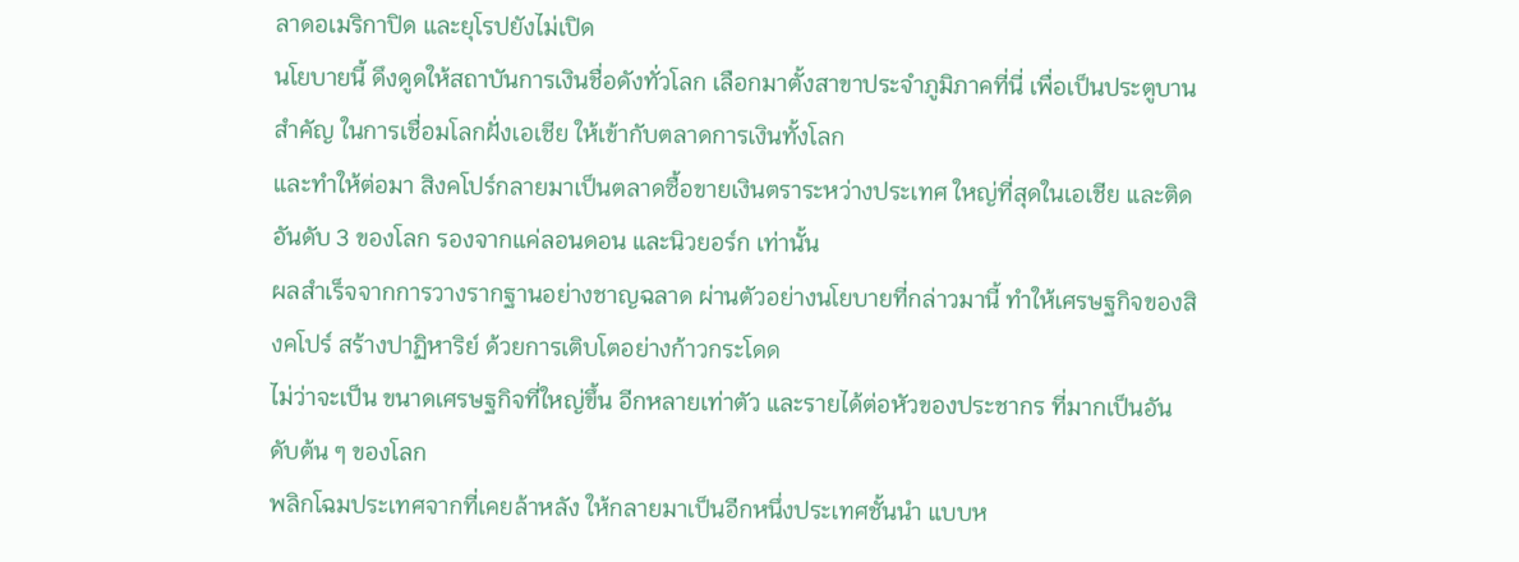ลาดอเมริกาปิด และยุโรปยังไม่เปิด
นโยบายนี้ ดึงดูดให้สถาบันการเงินชื่อดังทั่วโลก เลือกมาตั้งสาขาประจำภูมิภาคที่นี่ เพื่อเป็นประตูบานสำคัญ ในการเชื่อมโลกฝั่งเอเชีย ให้เข้ากับตลาดการเงินทั้งโลก
และทำให้ต่อมา สิงคโปร์กลายมาเป็นตลาดซื้อขายเงินตราระหว่างประเทศ ใหญ่ที่สุดในเอเชีย และติดอันดับ 3 ของโลก รองจากแค่ลอนดอน และนิวยอร์ก เท่านั้น
ผลสำเร็จจากการวางรากฐานอย่างชาญฉลาด ผ่านตัวอย่างนโยบายที่กล่าวมานี้ ทำให้เศรษฐกิจของสิงคโปร์ สร้างปาฏิหาริย์ ด้วยการเติบโตอย่างก้าวกระโดด
ไม่ว่าจะเป็น ขนาดเศรษฐกิจที่ใหญ่ขึ้น อีกหลายเท่าตัว และรายได้ต่อหัวของประชากร ที่มากเป็นอันดับต้น ๆ ของโลก
พลิกโฉมประเทศจากที่เคยล้าหลัง ให้กลายมาเป็นอีกหนึ่งประเทศชั้นนำ แบบห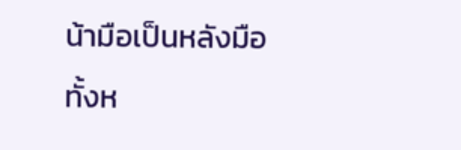น้ามือเป็นหลังมือ
ทั้งห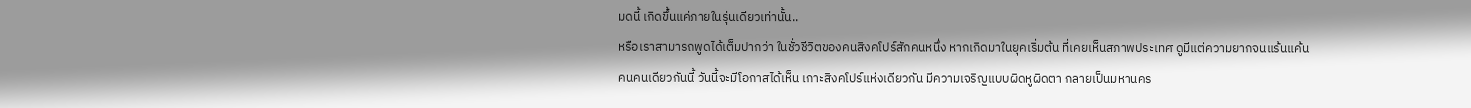มดนี้ เกิดขึ้นแค่ภายในรุ่นเดียวเท่านั้น..
หรือเราสามารถพูดได้เต็มปากว่า ในชั่วชีวิตของคนสิงคโปร์สักคนหนึ่ง หากเกิดมาในยุคเริ่มต้น ที่เคยเห็นสภาพประเทศ ดูมีแต่ความยากจนแร้นแค้น
คนคนเดียวกันนี้ วันนี้จะมีโอกาสได้เห็น เกาะสิงคโปร์แห่งเดียวกัน มีความเจริญแบบผิดหูผิดตา กลายเป็นมหานคร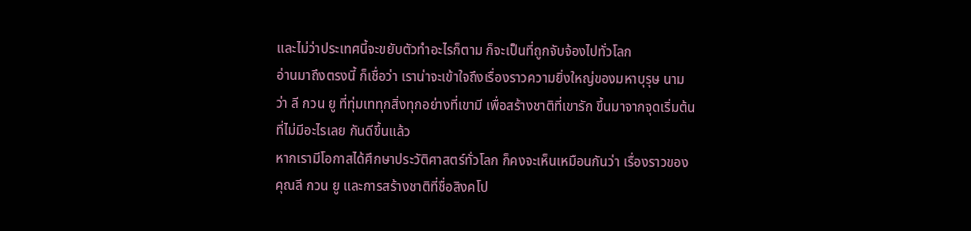และไม่ว่าประเทศนี้จะขยับตัวทำอะไรก็ตาม ก็จะเป็นที่ถูกจับจ้องไปทั่วโลก
อ่านมาถึงตรงนี้ ก็เชื่อว่า เราน่าจะเข้าใจถึงเรื่องราวความยิ่งใหญ่ของมหาบุรุษ นามว่า ลี กวน ยู ที่ทุ่มเททุกสิ่งทุกอย่างที่เขามี เพื่อสร้างชาติที่เขารัก ขึ้นมาจากจุดเริ่มต้น ที่ไม่มีอะไรเลย กันดีขึ้นแล้ว
หากเรามีโอกาสได้ศึกษาประวัติศาสตร์ทั่วโลก ก็คงจะเห็นเหมือนกันว่า เรื่องราวของคุณลี กวน ยู และการสร้างชาติที่ชื่อสิงคโป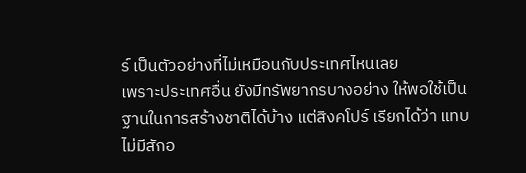ร์ เป็นตัวอย่างที่ไม่เหมือนกับประเทศไหนเลย
เพราะประเทศอื่น ยังมีทรัพยากรบางอย่าง ให้พอใช้เป็นฐานในการสร้างชาติได้บ้าง แต่สิงคโปร์ เรียกได้ว่า แทบไม่มีสักอ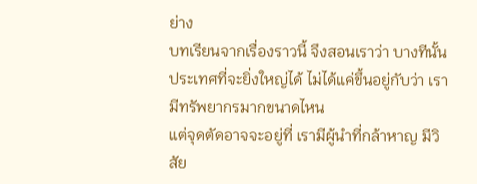ย่าง
บทเรียนจากเรื่องราวนี้ จึงสอนเราว่า บางทีนั้น ประเทศที่จะยิ่งใหญ่ได้ ไม่ได้แค่ขึ้นอยู่กับว่า เรามีทรัพยากรมากขนาดไหน
แต่จุดตัดอาจจะอยู่ที่ เรามีผู้นำที่กล้าหาญ มีวิสัย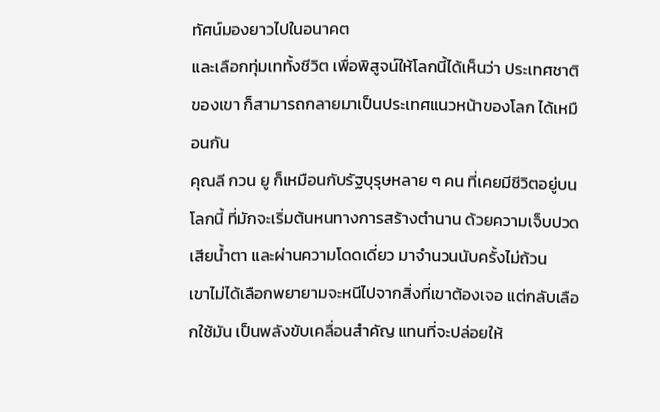ทัศน์มองยาวไปในอนาคต
และเลือกทุ่มเททั้งชีวิต เพื่อพิสูจน์ให้โลกนี้ได้เห็นว่า ประเทศชาติของเขา ก็สามารถกลายมาเป็นประเทศแนวหน้าของโลก ได้เหมือนกัน
คุณลี กวน ยู ก็เหมือนกับรัฐบุรุษหลาย ๆ คน ที่เคยมีชีวิตอยู่บนโลกนี้ ที่มักจะเริ่มต้นหนทางการสร้างตำนาน ด้วยความเจ็บปวด เสียน้ำตา และผ่านความโดดเดี่ยว มาจำนวนนับครั้งไม่ถ้วน
เขาไม่ได้เลือกพยายามจะหนีไปจากสิ่งที่เขาต้องเจอ แต่กลับเลือกใช้มัน เป็นพลังขับเคลื่อนสำคัญ แทนที่จะปล่อยให้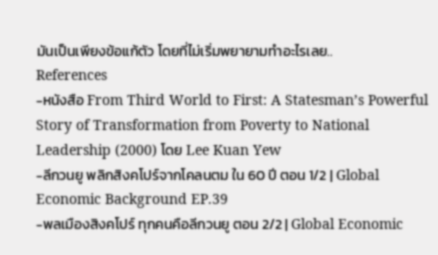มันเป็นเพียงข้อแก้ตัว โดยที่ไม่เริ่มพยายามทำอะไรเลย..
References
-หนังสือ From Third World to First: A Statesman’s Powerful Story of Transformation from Poverty to National Leadership (2000) โดย Lee Kuan Yew
-ลีกวนยู พลิกสิงคโปร์จากโคลนตม ใน 60 ปี ตอน 1/2 | Global Economic Background EP.39
-พลเมืองสิงคโปร์ ทุกคนคือลีกวนยู ตอน 2/2 | Global Economic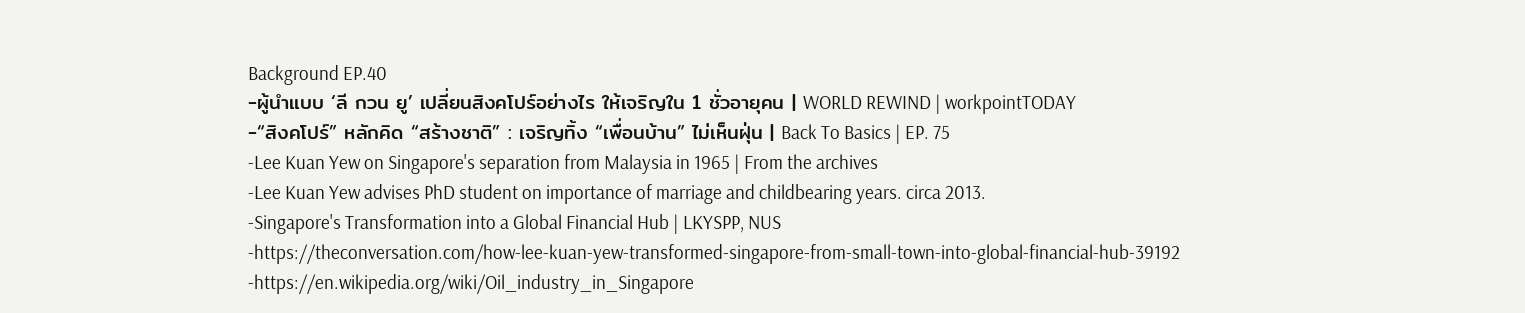Background EP.40
-ผู้นำแบบ ‘ลี กวน ยู’ เปลี่ยนสิงคโปร์อย่างไร ให้เจริญใน 1 ชั่วอายุคน | WORLD REWIND | workpointTODAY
-“สิงคโปร์” หลักคิด “สร้างชาติ” : เจริญทิ้ง “เพื่อนบ้าน” ไม่เห็นฝุ่น | Back To Basics | EP. 75
-Lee Kuan Yew on Singapore's separation from Malaysia in 1965 | From the archives
-Lee Kuan Yew advises PhD student on importance of marriage and childbearing years. circa 2013.
-Singapore's Transformation into a Global Financial Hub | LKYSPP, NUS
-https://theconversation.com/how-lee-kuan-yew-transformed-singapore-from-small-town-into-global-financial-hub-39192
-https://en.wikipedia.org/wiki/Oil_industry_in_Singapore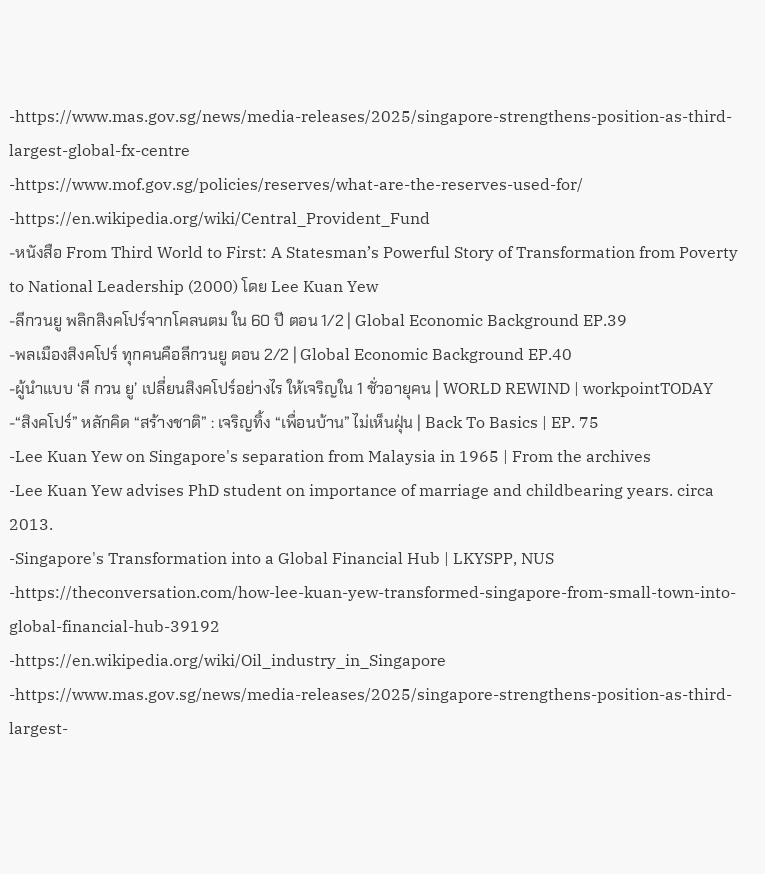-https://www.mas.gov.sg/news/media-releases/2025/singapore-strengthens-position-as-third-largest-global-fx-centre
-https://www.mof.gov.sg/policies/reserves/what-are-the-reserves-used-for/
-https://en.wikipedia.org/wiki/Central_Provident_Fund
-หนังสือ From Third World to First: A Statesman’s Powerful Story of Transformation from Poverty to National Leadership (2000) โดย Lee Kuan Yew
-ลีกวนยู พลิกสิงคโปร์จากโคลนตม ใน 60 ปี ตอน 1/2 | Global Economic Background EP.39
-พลเมืองสิงคโปร์ ทุกคนคือลีกวนยู ตอน 2/2 | Global Economic Background EP.40
-ผู้นำแบบ ‘ลี กวน ยู’ เปลี่ยนสิงคโปร์อย่างไร ให้เจริญใน 1 ชั่วอายุคน | WORLD REWIND | workpointTODAY
-“สิงคโปร์” หลักคิด “สร้างชาติ” : เจริญทิ้ง “เพื่อนบ้าน” ไม่เห็นฝุ่น | Back To Basics | EP. 75
-Lee Kuan Yew on Singapore's separation from Malaysia in 1965 | From the archives
-Lee Kuan Yew advises PhD student on importance of marriage and childbearing years. circa 2013.
-Singapore's Transformation into a Global Financial Hub | LKYSPP, NUS
-https://theconversation.com/how-lee-kuan-yew-transformed-singapore-from-small-town-into-global-financial-hub-39192
-https://en.wikipedia.org/wiki/Oil_industry_in_Singapore
-https://www.mas.gov.sg/news/media-releases/2025/singapore-strengthens-position-as-third-largest-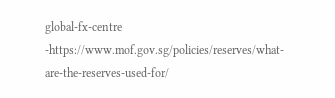global-fx-centre
-https://www.mof.gov.sg/policies/reserves/what-are-the-reserves-used-for/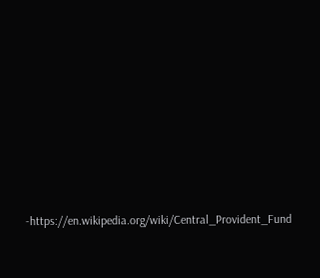-https://en.wikipedia.org/wiki/Central_Provident_Fund